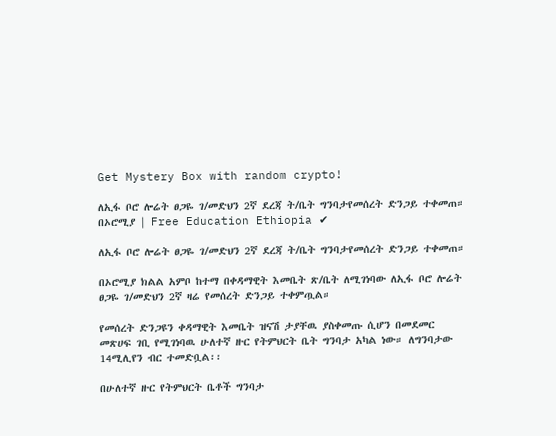Get Mystery Box with random crypto!

ለኢፋ ቦሮ ሎሬት ፀጋዬ ገ/መድህን 2ኛ ደረጃ ት/ቤት ግንባታየመሰረት ድንጋይ ተቀመጠ። በኦሮሚያ | Free Education Ethiopia ✔

ለኢፋ ቦሮ ሎሬት ፀጋዬ ገ/መድህን 2ኛ ደረጃ ት/ቤት ግንባታየመሰረት ድንጋይ ተቀመጠ።

በኦሮሚያ ክልል አምቦ ከተማ በቀዳማዊት እመቤት ጽ/ቤት ለሚገነባው ለኢፋ ቦሮ ሎሬት ፀጋዬ ገ/መድህን 2ኛ ዛሬ የመሰረት ድንጋይ ተቀምጧል።

የመሰረት ድንጋዩን ቀዳማዊት እመቤት ዝናሽ ታያቸዉ ያስቀመጡ ሲሆን በመደመር መጽሀፍ ገቢ የሚገነባዉ ሁለተኛ ዙር የትምህርት ቤት ግንባታ አካል ነው። ለግንባታው 14ሚሊየን ብር ተመድቧል፡፡

በሁለተኛ ዙር የትምህርት ቤቶች ግንባታ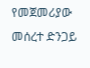የመጀመሪያው መሰረተ ድንጋይ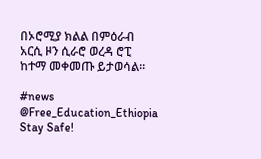በኦሮሚያ ክልል በምዕራብ አርሲ ዞን ሲራሮ ወረዳ ሮፒ ከተማ መቀመጡ ይታወሳል።

#news
@Free_Education_Ethiopia Stay Safe!